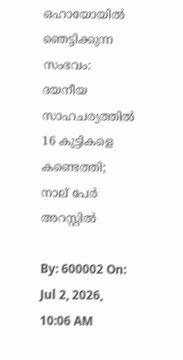ഒഹായോയില്‍ ഞെട്ടിക്കുന്ന സംഭവം: ദയനീയ സാഹചര്യത്തില്‍ 16 കുട്ടികളെ കണ്ടെത്തി; നാല് പേര്‍ അറസ്റ്റില്‍

By: 600002 On: Jul 2, 2026, 10:06 AM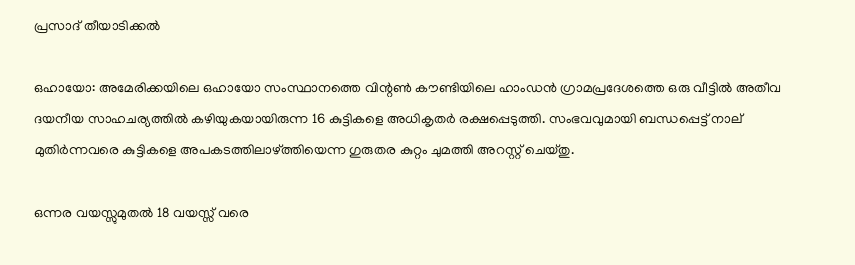പ്രസാദ് തീയാടിക്കല്‍

ഒഹായോ: അമേരിക്കയിലെ ഒഹായോ സംസ്ഥാനത്തെ വിന്റണ്‍ കൗണ്ടിയിലെ ഹാംഡന്‍ ഗ്രാമപ്രദേശത്തെ ഒരു വീട്ടില്‍ അതീവ ദയനീയ സാഹചര്യത്തില്‍ കഴിയുകയായിരുന്ന 16 കുട്ടികളെ അധികൃതര്‍ രക്ഷപ്പെടുത്തി. സംഭവവുമായി ബന്ധപ്പെട്ട് നാല് മുതിര്‍ന്നവരെ കുട്ടികളെ അപകടത്തിലാഴ്ത്തിയെന്ന ഗുരുതര കുറ്റം ചുമത്തി അറസ്റ്റ് ചെയ്തു.

ഒന്നര വയസ്സുമുതല്‍ 18 വയസ്സ് വരെ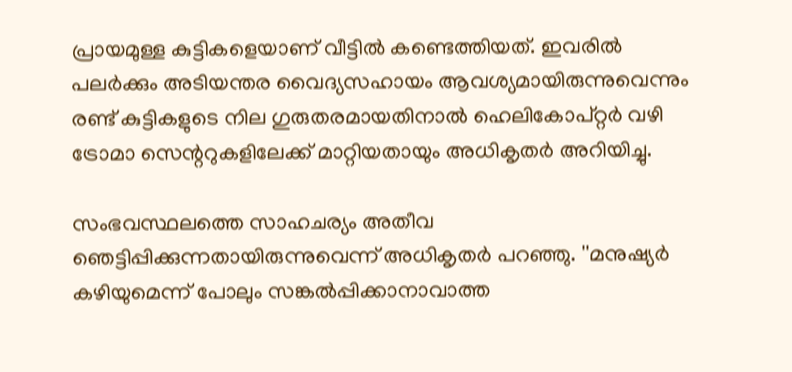പ്രായമുള്ള കുട്ടികളെയാണ് വീട്ടില്‍ കണ്ടെത്തിയത്. ഇവരില്‍ പലര്‍ക്കും അടിയന്തര വൈദ്യസഹായം ആവശ്യമായിരുന്നുവെന്നും രണ്ട് കുട്ടികളുടെ നില ഗുരുതരമായതിനാല്‍ ഹെലികോപ്റ്റര്‍ വഴി ട്രോമാ സെന്ററുകളിലേക്ക് മാറ്റിയതായും അധികൃതര്‍ അറിയിച്ചു.

സംഭവസ്ഥലത്തെ സാഹചര്യം അതീവ ഞെട്ടിപ്പിക്കുന്നതായിരുന്നുവെന്ന് അധികൃതര്‍ പറഞ്ഞു. ''മനുഷ്യര്‍ കഴിയുമെന്ന് പോലും സങ്കല്‍പ്പിക്കാനാവാത്ത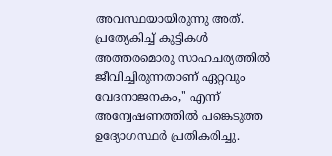അവസ്ഥയായിരുന്നു അത്. പ്രത്യേകിച്ച് കുട്ടികള്‍ അത്തരമൊരു സാഹചര്യത്തില്‍ ജീവിച്ചിരുന്നതാണ് ഏറ്റവും വേദനാജനകം,'' എന്ന് അന്വേഷണത്തില്‍ പങ്കെടുത്ത ഉദ്യോഗസ്ഥര്‍ പ്രതികരിച്ചു.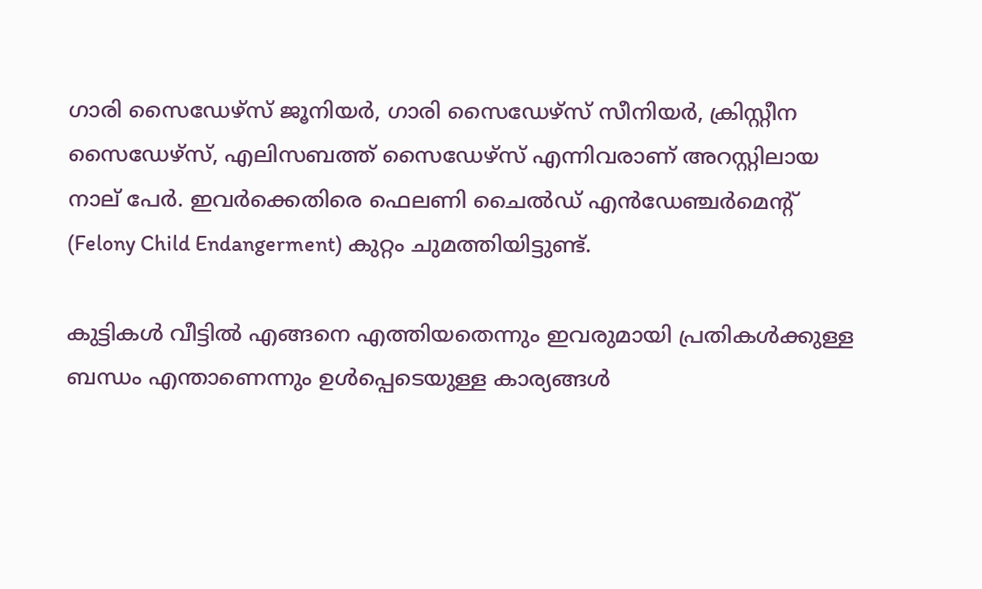ഗാരി സൈഡേഴ്‌സ് ജൂനിയര്‍, ഗാരി സൈഡേഴ്‌സ് സീനിയര്‍, ക്രിസ്റ്റീന സൈഡേഴ്‌സ്, എലിസബത്ത് സൈഡേഴ്‌സ് എന്നിവരാണ് അറസ്റ്റിലായ നാല് പേര്‍. ഇവര്‍ക്കെതിരെ ഫെലണി ചൈല്‍ഡ് എന്‍ഡേഞ്ചര്‍മെന്റ് (Felony Child Endangerment) കുറ്റം ചുമത്തിയിട്ടുണ്ട്.

കുട്ടികള്‍ വീട്ടില്‍ എങ്ങനെ എത്തിയതെന്നും ഇവരുമായി പ്രതികള്‍ക്കുള്ള ബന്ധം എന്താണെന്നും ഉള്‍പ്പെടെയുള്ള കാര്യങ്ങള്‍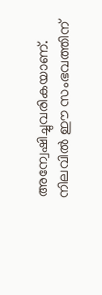അന്വേഷിച്ചുവരികയാണ്. നിലവില്‍ ഈ സംഭവത്തിന്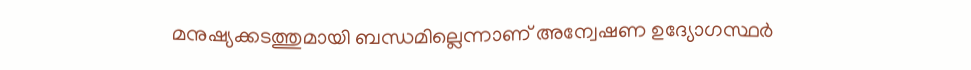മനുഷ്യക്കടത്തുമായി ബന്ധമില്ലെന്നാണ് അന്വേഷണ ഉദ്യോഗസ്ഥര്‍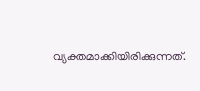വ്യക്തമാക്കിയിരിക്കുന്നത്.